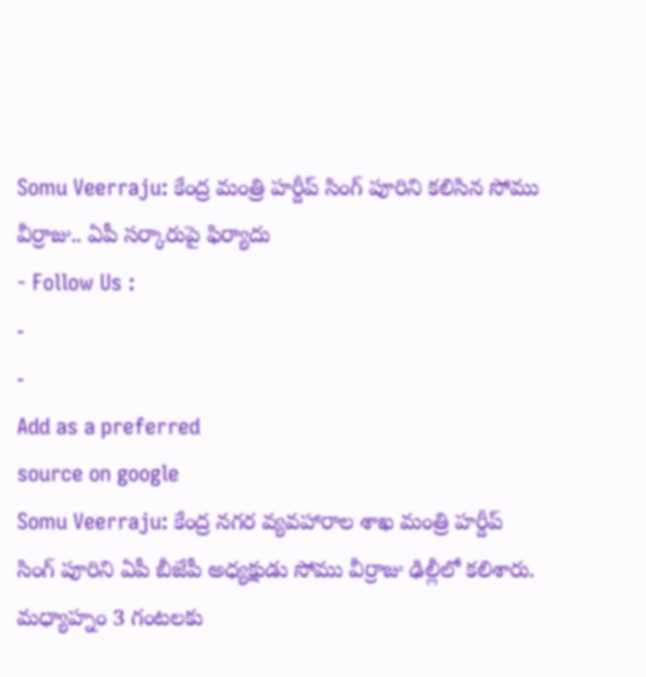Somu Veerraju: కేంద్ర మంత్రి హర్దీప్ సింగ్ పూరిని కలిసిన సోము వీర్రాజు.. ఏపీ సర్కారుపై ఫిర్యాదు
- Follow Us :
-
-
Add as a preferred
source on google
Somu Veerraju: కేంద్ర నగర వ్యవహారాల శాఖ మంత్రి హర్దీప్ సింగ్ పూరిని ఏపీ బీజేపీ అధ్యక్షుడు సోము వీర్రాజు ఢిల్లీలో కలిశారు. మధ్యాహ్నం 3 గంటలకు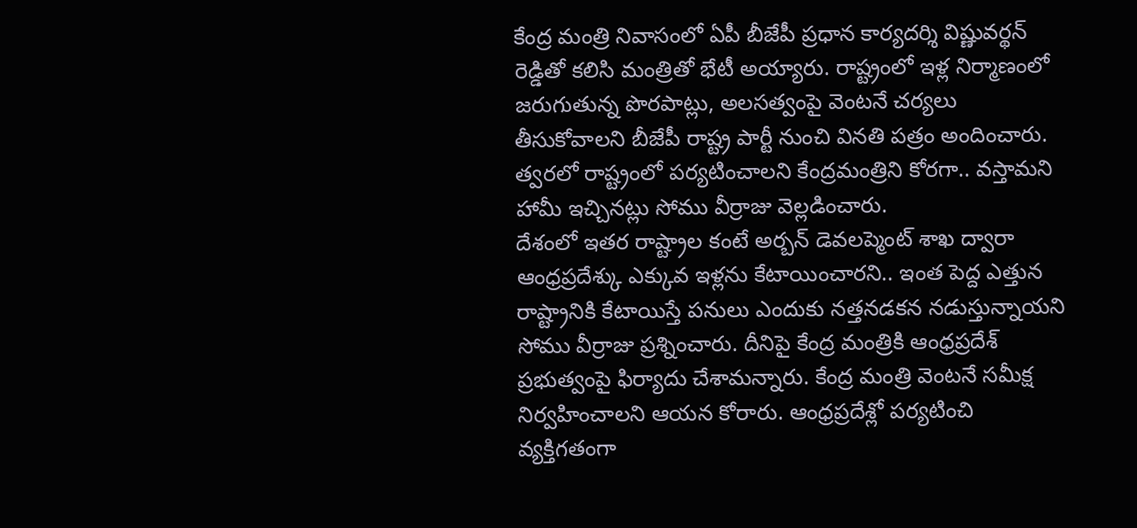కేంద్ర మంత్రి నివాసంలో ఏపీ బీజేపీ ప్రధాన కార్యదర్శి విష్ణువర్థన్ రెడ్డితో కలిసి మంత్రితో భేటీ అయ్యారు. రాష్ట్రంలో ఇళ్ల నిర్మాణంలో జరుగుతున్న పొరపాట్లు, అలసత్వంపై వెంటనే చర్యలు తీసుకోవాలని బీజేపీ రాష్ట్ర పార్టీ నుంచి వినతి పత్రం అందించారు. త్వరలో రాష్ట్రంలో పర్యటించాలని కేంద్రమంత్రిని కోరగా.. వస్తామని హామీ ఇచ్చినట్లు సోము వీర్రాజు వెల్లడించారు.
దేశంలో ఇతర రాష్ట్రాల కంటే అర్బన్ డెవలప్మెంట్ శాఖ ద్వారా ఆంధ్రప్రదేశ్కు ఎక్కువ ఇళ్లను కేటాయించారని.. ఇంత పెద్ద ఎత్తున రాష్ట్రానికి కేటాయిస్తే పనులు ఎందుకు నత్తనడకన నడుస్తున్నాయని సోము వీర్రాజు ప్రశ్నించారు. దీనిపై కేంద్ర మంత్రికి ఆంధ్రప్రదేశ్ ప్రభుత్వంపై ఫిర్యాదు చేశామన్నారు. కేంద్ర మంత్రి వెంటనే సమీక్ష నిర్వహించాలని ఆయన కోరారు. ఆంధ్రప్రదేశ్లో పర్యటించి వ్యక్తిగతంగా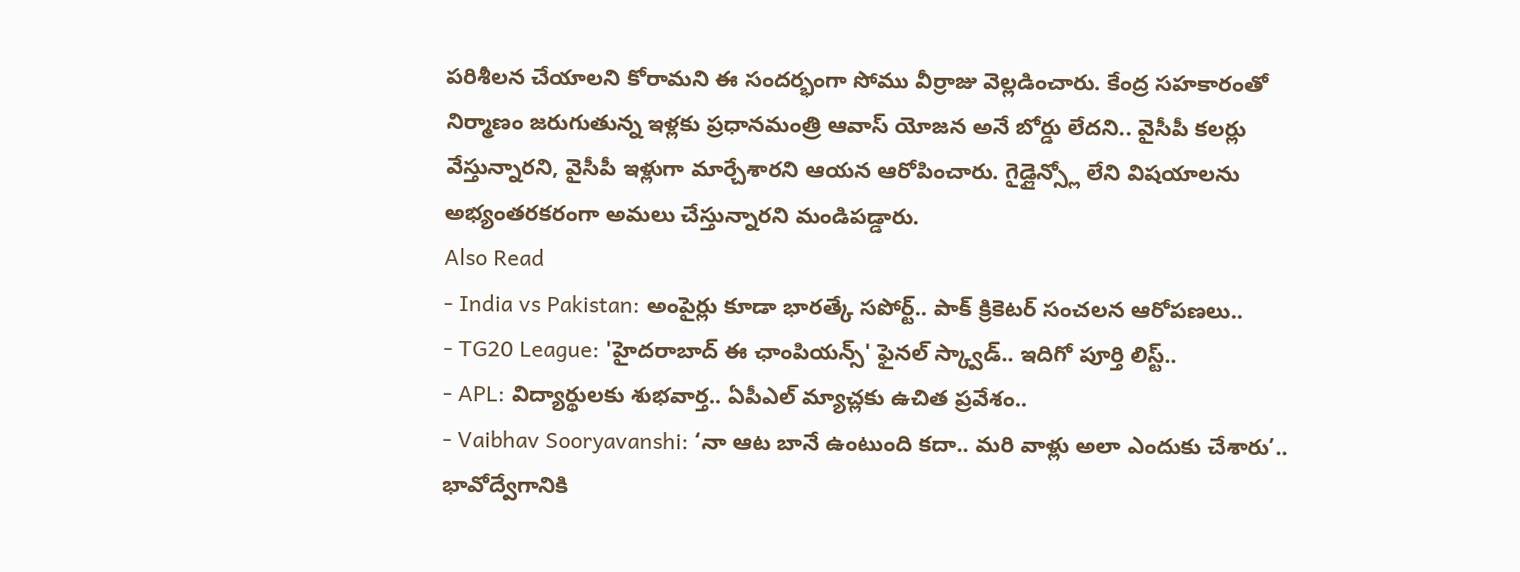పరిశీలన చేయాలని కోరామని ఈ సందర్భంగా సోము వీర్రాజు వెల్లడించారు. కేంద్ర సహకారంతో నిర్మాణం జరుగుతున్న ఇళ్లకు ప్రధానమంత్రి ఆవాస్ యోజన అనే బోర్డు లేదని.. వైసీపీ కలర్లు వేస్తున్నారని, వైసీపీ ఇళ్లుగా మార్చేశారని ఆయన ఆరోపించారు. గైడ్లైన్స్లో లేని విషయాలను అభ్యంతరకరంగా అమలు చేస్తున్నారని మండిపడ్డారు.
Also Read
- India vs Pakistan: అంపైర్లు కూడా భారత్కే సపోర్ట్.. పాక్ క్రికెటర్ సంచలన ఆరోపణలు..
- TG20 League: 'హైదరాబాద్ ఈ ఛాంపియన్స్' ఫైనల్ స్క్వాడ్.. ఇదిగో పూర్తి లిస్ట్..
- APL: విద్యార్థులకు శుభవార్త.. ఏపీఎల్ మ్యాచ్లకు ఉచిత ప్రవేశం..
- Vaibhav Sooryavanshi: ‘నా ఆట బానే ఉంటుంది కదా.. మరి వాళ్లు అలా ఎందుకు చేశారు’.. భావోద్వేగానికి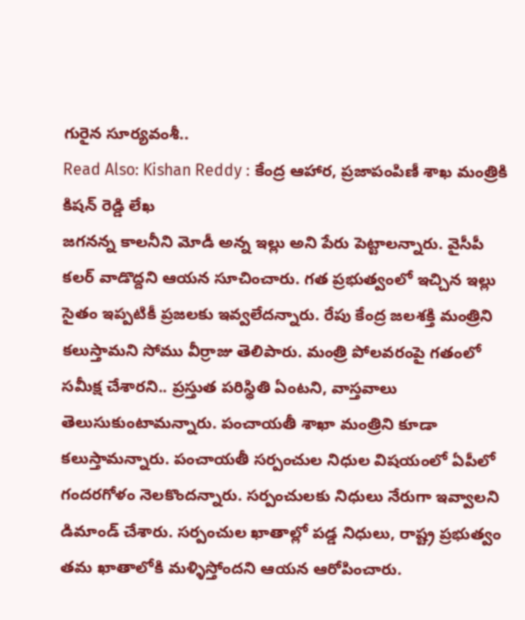గురైన సూర్యవంశీ..
Read Also: Kishan Reddy : కేంద్ర ఆహార, ప్రజాపంపిణీ శాఖ మంత్రికి కిషన్ రెడ్డి లేఖ
జగనన్న కాలనీని మోడీ అన్న ఇల్లు అని పేరు పెట్టాలన్నారు. వైసీపీ కలర్ వాడొద్దని ఆయన సూచించారు. గత ప్రభుత్వంలో ఇచ్చిన ఇల్లు సైతం ఇప్పటికీ ప్రజలకు ఇవ్వలేదన్నారు. రేపు కేంద్ర జలశక్తి మంత్రిని కలుస్తామని సోము వీర్రాజు తెలిపారు. మంత్రి పోలవరంపై గతంలో సమీక్ష చేశారని.. ప్రస్తుత పరిస్థితి ఏంటని, వాస్తవాలు తెలుసుకుంటామన్నారు. పంచాయతీ శాఖా మంత్రిని కూడా కలుస్తామన్నారు. పంచాయతీ సర్పంచుల నిధుల విషయంలో ఏపీలో గందరగోళం నెలకొందన్నారు. సర్పంచులకు నిధులు నేరుగా ఇవ్వాలని డిమాండ్ చేశారు. సర్పంచుల ఖాతాల్లో పడ్డ నిధులు, రాష్ట్ర ప్రభుత్వం తమ ఖాతాలోకి మళ్ళిస్తోందని ఆయన ఆరోపించారు.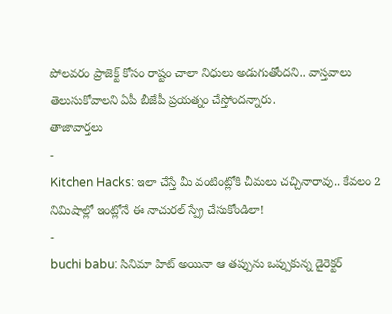పోలవరం ప్రాజెక్ట్ కోసం రాష్టం చాలా నిధులు అడుగుతోందని.. వాస్తవాలు తెలుసుకోవాలని ఏపీ బీజేపీ ప్రయత్నం చేస్తోందన్నారు.
తాజావార్తలు
-
Kitchen Hacks: ఇలా చేస్తే మీ వంటింట్లోకి చీమలు చచ్చినారావు.. కేవలం 2 నిమిషాల్లో ఇంట్లోనే ఈ నాచురల్ స్ప్రే చేసుకోండిలా!
-
buchi babu: సినిమా హిట్ అయినా ఆ తప్పును ఒప్పుకున్న డైరెక్టర్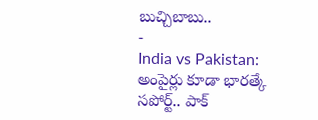బుచ్చిబాబు..
-
India vs Pakistan: అంపైర్లు కూడా భారత్కే సపోర్ట్.. పాక్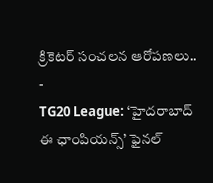క్రికెటర్ సంచలన ఆరోపణలు..
-
TG20 League: ‘హైదరాబాద్ ఈ ఛాంపియన్స్’ ఫైనల్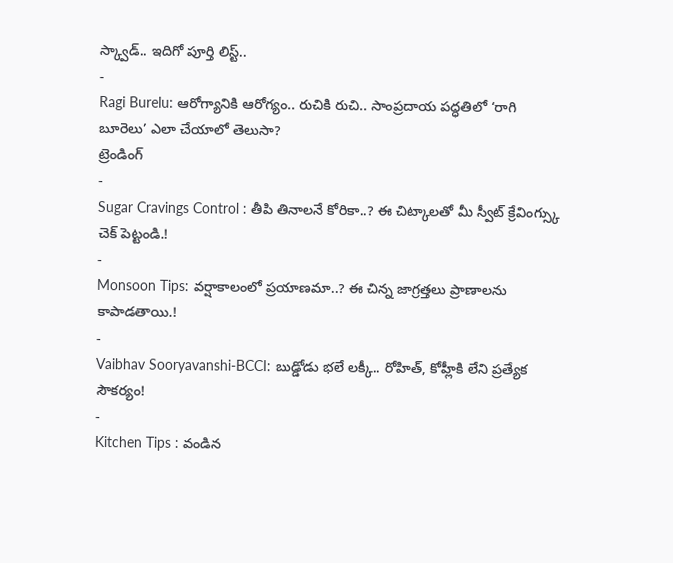స్క్వాడ్.. ఇదిగో పూర్తి లిస్ట్..
-
Ragi Burelu: ఆరోగ్యానికి ఆరోగ్యం.. రుచికి రుచి.. సాంప్రదాయ పద్ధతిలో ‘రాగి బూరెలు’ ఎలా చేయాలో తెలుసా?
ట్రెండింగ్
-
Sugar Cravings Control : తీపి తినాలనే కోరికా..? ఈ చిట్కాలతో మీ స్వీట్ క్రేవింగ్స్కు చెక్ పెట్టండి.!
-
Monsoon Tips: వర్షాకాలంలో ప్రయాణమా..? ఈ చిన్న జాగ్రత్తలు ప్రాణాలను కాపాడతాయి.!
-
Vaibhav Sooryavanshi-BCCI: బుడ్డోడు భలే లక్కీ.. రోహిత్, కోహ్లీకి లేని ప్రత్యేక సౌకర్యం!
-
Kitchen Tips : వండిన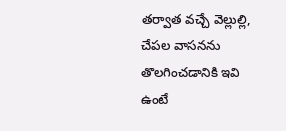తర్వాత వచ్చే వెల్లుల్లి, చేపల వాసనను తొలగించడానికి ఇవి ఉంటే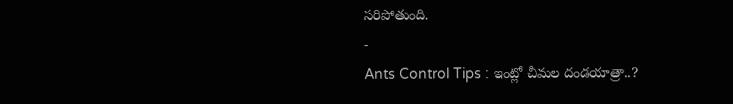సరిపోతుంది.
-
Ants Control Tips : ఇంట్లో చీమల దండయాత్రా..?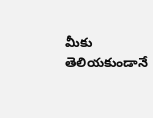మీకు తెలియకుండానే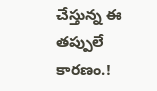చేస్తున్న ఈ తప్పులే కారణం.!